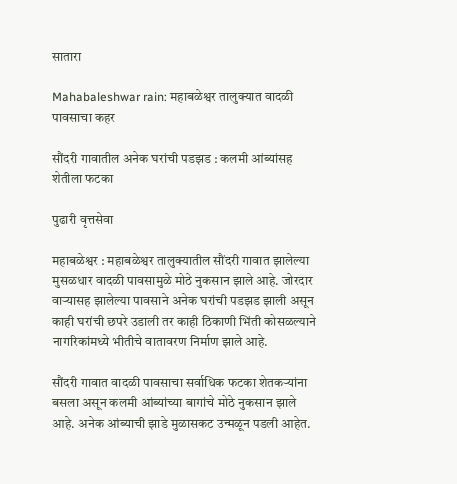सातारा

Mahabaleshwar rain: महाबळेश्वर तालुक्यात वादळी पावसाचा कहर

सौंदरी गावातील अनेक घरांची पडझड : कलमी आंब्यांसह शेतीला फटका

पुढारी वृत्तसेवा

महाबळेश्वर : महाबळेश्वर तालुक्यातील सौंदरी गावात झालेल्या मुसळधार वादळी पावसामुळे मोठे नुकसान झाले आहे. जोरदार वाऱ्यासह झालेल्या पावसाने अनेक घरांची पडझड झाली असून काही घरांची छपरे उडाली तर काही ठिकाणी भिंती कोसळल्याने नागरिकांमध्ये भीतीचे वातावरण निर्माण झाले आहे.

सौंदरी गावात वादळी पावसाचा सर्वाधिक फटका शेतकऱ्यांना बसला असून कलमी आंब्यांच्या बागांचे मोठे नुकसान झाले आहे. अनेक आंब्याची झाडे मुळासकट उन्मळून पडली आहेत.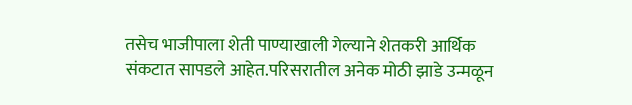तसेच भाजीपाला शेती पाण्याखाली गेल्याने शेतकरी आर्थिक संकटात सापडले आहेत.परिसरातील अनेक मोठी झाडे उन्मळून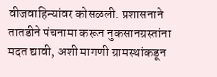वीजवाहिन्यांवर कोसळली. प्रशासनाने तातडीने पंचनामा करून नुकसानग्रस्तांना मदत द्यावी, अशी मागणी ग्रामस्थांकडून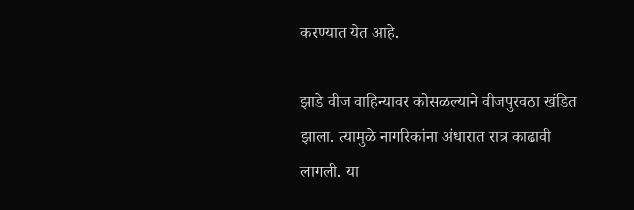करण्यात येत आहे.

झाडे वीज वाहिन्यावर कोसळल्याने वीजपुरवठा खंडित झाला. त्यामुळे नागरिकांना अंधारात रात्र काढावी लागली. या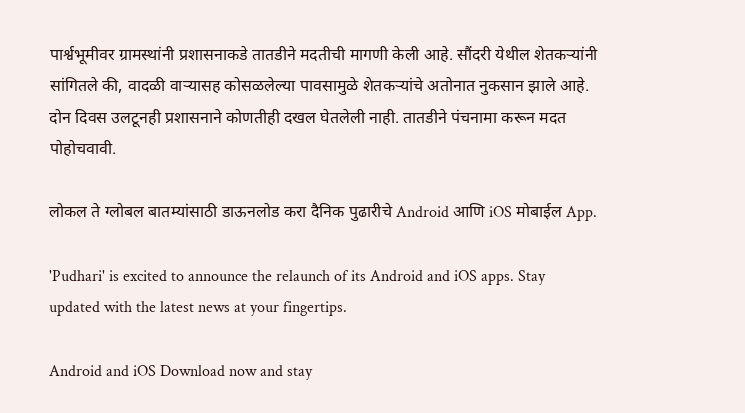पार्श्वभूमीवर ग्रामस्थांनी प्रशासनाकडे तातडीने मदतीची मागणी केली आहे. सौंदरी येथील शेतकऱ्यांनी सांगितले की, वादळी वाऱ्यासह कोसळलेल्या पावसामुळे शेतकऱ्यांचे अतोनात नुकसान झाले आहे. दोन दिवस उलटूनही प्रशासनाने कोणतीही दखल घेतलेली नाही. तातडीने पंचनामा करून मदत पोहोचवावी.

लोकल ते ग्लोबल बातम्यांसाठी डाऊनलोड करा दैनिक पुढारीचे Android आणि iOS मोबाईल App.

'Pudhari' is excited to announce the relaunch of its Android and iOS apps. Stay updated with the latest news at your fingertips.

Android and iOS Download now and stay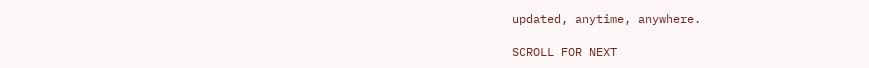updated, anytime, anywhere.

SCROLL FOR NEXT